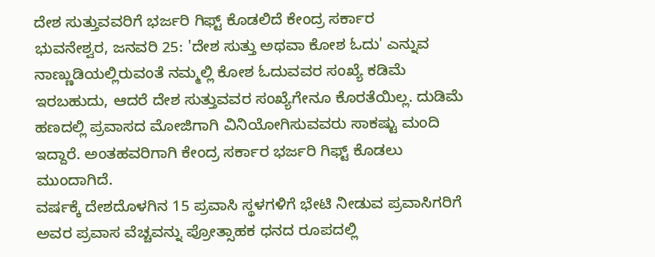ದೇಶ ಸುತ್ತುವವರಿಗೆ ಭರ್ಜರಿ ಗಿಫ್ಟ್ ಕೊಡಲಿದೆ ಕೇಂದ್ರ ಸರ್ಕಾರ
ಭುವನೇಶ್ವರ, ಜನವರಿ 25: 'ದೇಶ ಸುತ್ತು ಅಥವಾ ಕೋಶ ಓದು' ಎನ್ನುವ ನಾಣ್ಣುಡಿಯಲ್ಲಿರುವಂತೆ ನಮ್ಮಲ್ಲಿ ಕೋಶ ಓದುವವರ ಸಂಖ್ಯೆ ಕಡಿಮೆ ಇರಬಹುದು, ಆದರೆ ದೇಶ ಸುತ್ತುವವರ ಸಂಖ್ಯೆಗೇನೂ ಕೊರತೆಯಿಲ್ಲ. ದುಡಿಮೆ ಹಣದಲ್ಲಿ ಪ್ರವಾಸದ ಮೋಜಿಗಾಗಿ ವಿನಿಯೋಗಿಸುವವರು ಸಾಕಷ್ಟು ಮಂದಿ ಇದ್ದಾರೆ. ಅಂತಹವರಿಗಾಗಿ ಕೇಂದ್ರ ಸರ್ಕಾರ ಭರ್ಜರಿ ಗಿಫ್ಟ್ ಕೊಡಲು ಮುಂದಾಗಿದೆ.
ವರ್ಷಕ್ಕೆ ದೇಶದೊಳಗಿನ 15 ಪ್ರವಾಸಿ ಸ್ಥಳಗಳಿಗೆ ಭೇಟಿ ನೀಡುವ ಪ್ರವಾಸಿಗರಿಗೆ ಅವರ ಪ್ರವಾಸ ವೆಚ್ಚವನ್ನು ಪ್ರೋತ್ಸಾಹಕ ಧನದ ರೂಪದಲ್ಲಿ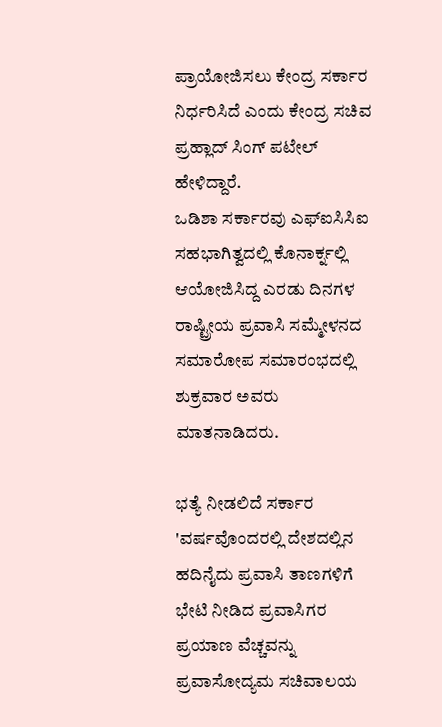ಪ್ರಾಯೋಜಿಸಲು ಕೇಂದ್ರ ಸರ್ಕಾರ ನಿರ್ಧರಿಸಿದೆ ಎಂದು ಕೇಂದ್ರ ಸಚಿವ ಪ್ರಹ್ಲಾದ್ ಸಿಂಗ್ ಪಟೇಲ್ ಹೇಳಿದ್ದಾರೆ.
ಒಡಿಶಾ ಸರ್ಕಾರವು ಎಫ್ಐಸಿಸಿಐ ಸಹಭಾಗಿತ್ವದಲ್ಲಿ ಕೊನಾರ್ಕ್ನಲ್ಲಿ ಆಯೋಜಿಸಿದ್ದ ಎರಡು ದಿನಗಳ ರಾಷ್ಟ್ರೀಯ ಪ್ರವಾಸಿ ಸಮ್ಮೇಳನದ ಸಮಾರೋಪ ಸಮಾರಂಭದಲ್ಲಿ ಶುಕ್ರವಾರ ಅವರು ಮಾತನಾಡಿದರು.

ಭತ್ಯೆ ನೀಡಲಿದೆ ಸರ್ಕಾರ
'ವರ್ಷವೊಂದರಲ್ಲಿ ದೇಶದಲ್ಲಿನ ಹದಿನೈದು ಪ್ರವಾಸಿ ತಾಣಗಳಿಗೆ ಭೇಟಿ ನೀಡಿದ ಪ್ರವಾಸಿಗರ ಪ್ರಯಾಣ ವೆಚ್ಚವನ್ನು ಪ್ರವಾಸೋದ್ಯಮ ಸಚಿವಾಲಯ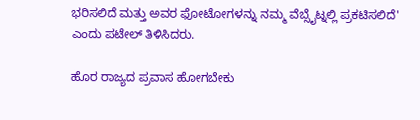ಭರಿಸಲಿದೆ ಮತ್ತು ಅವರ ಫೋಟೋಗಳನ್ನು ನಮ್ಮ ವೆಬ್ಸೈಟ್ನಲ್ಲಿ ಪ್ರಕಟಿಸಲಿದೆ' ಎಂದು ಪಟೇಲ್ ತಿಳಿಸಿದರು.

ಹೊರ ರಾಜ್ಯದ ಪ್ರವಾಸ ಹೋಗಬೇಕು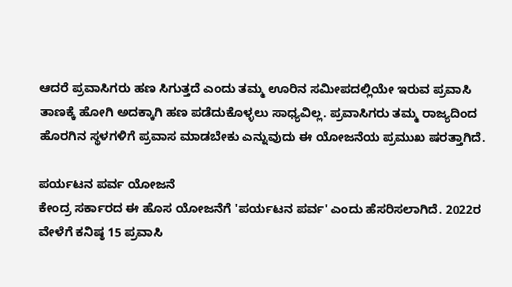ಆದರೆ ಪ್ರವಾಸಿಗರು ಹಣ ಸಿಗುತ್ತದೆ ಎಂದು ತಮ್ಮ ಊರಿನ ಸಮೀಪದಲ್ಲಿಯೇ ಇರುವ ಪ್ರವಾಸಿ ತಾಣಕ್ಕೆ ಹೋಗಿ ಅದಕ್ಕಾಗಿ ಹಣ ಪಡೆದುಕೊಳ್ಳಲು ಸಾಧ್ಯವಿಲ್ಲ. ಪ್ರವಾಸಿಗರು ತಮ್ಮ ರಾಜ್ಯದಿಂದ ಹೊರಗಿನ ಸ್ಥಳಗಳಿಗೆ ಪ್ರವಾಸ ಮಾಡಬೇಕು ಎನ್ನುವುದು ಈ ಯೋಜನೆಯ ಪ್ರಮುಖ ಷರತ್ತಾಗಿದೆ.

ಪರ್ಯಟನ ಪರ್ವ ಯೋಜನೆ
ಕೇಂದ್ರ ಸರ್ಕಾರದ ಈ ಹೊಸ ಯೋಜನೆಗೆ 'ಪರ್ಯಟನ ಪರ್ವ' ಎಂದು ಹೆಸರಿಸಲಾಗಿದೆ. 2022ರ ವೇಳೆಗೆ ಕನಿಷ್ಠ 15 ಪ್ರವಾಸಿ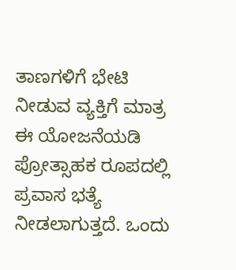ತಾಣಗಳಿಗೆ ಭೇಟಿ ನೀಡುವ ವ್ಯಕ್ತಿಗೆ ಮಾತ್ರ ಈ ಯೋಜನೆಯಡಿ ಪ್ರೋತ್ಸಾಹಕ ರೂಪದಲ್ಲಿ ಪ್ರವಾಸ ಭತ್ಯೆ ನೀಡಲಾಗುತ್ತದೆ. ಒಂದು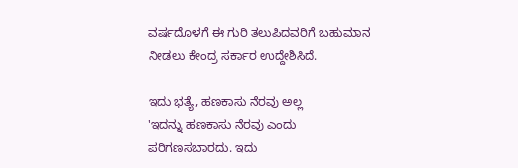ವರ್ಷದೊಳಗೆ ಈ ಗುರಿ ತಲುಪಿದವರಿಗೆ ಬಹುಮಾನ ನೀಡಲು ಕೇಂದ್ರ ಸರ್ಕಾರ ಉದ್ದೇಶಿಸಿದೆ.

ಇದು ಭತ್ಯೆ, ಹಣಕಾಸು ನೆರವು ಅಲ್ಲ
'ಇದನ್ನು ಹಣಕಾಸು ನೆರವು ಎಂದು ಪರಿಗಣಸಬಾರದು. ಇದು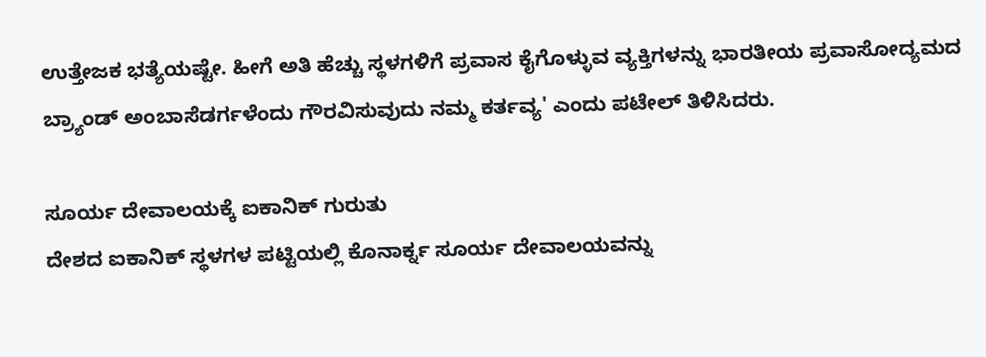ಉತ್ತೇಜಕ ಭತ್ಯೆಯಷ್ಟೇ. ಹೀಗೆ ಅತಿ ಹೆಚ್ಚು ಸ್ಥಳಗಳಿಗೆ ಪ್ರವಾಸ ಕೈಗೊಳ್ಳುವ ವ್ಯಕ್ತಿಗಳನ್ನು ಭಾರತೀಯ ಪ್ರವಾಸೋದ್ಯಮದ ಬ್ರ್ಯಾಂಡ್ ಅಂಬಾಸೆಡರ್ಗಳೆಂದು ಗೌರವಿಸುವುದು ನಮ್ಮ ಕರ್ತವ್ಯ' ಎಂದು ಪಟೇಲ್ ತಿಳಿಸಿದರು.

ಸೂರ್ಯ ದೇವಾಲಯಕ್ಕೆ ಐಕಾನಿಕ್ ಗುರುತು
ದೇಶದ ಐಕಾನಿಕ್ ಸ್ಥಳಗಳ ಪಟ್ಟಿಯಲ್ಲಿ ಕೊನಾರ್ಕ್ನ ಸೂರ್ಯ ದೇವಾಲಯವನ್ನು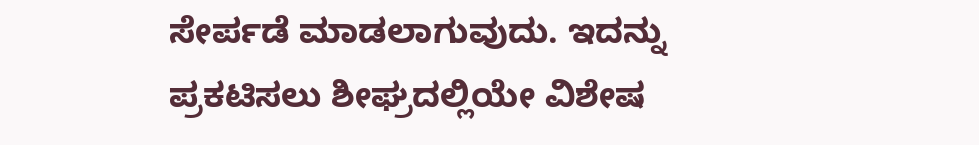ಸೇರ್ಪಡೆ ಮಾಡಲಾಗುವುದು. ಇದನ್ನು ಪ್ರಕಟಿಸಲು ಶೀಘ್ರದಲ್ಲಿಯೇ ವಿಶೇಷ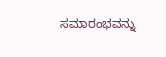ಸಮಾರಂಭವನ್ನು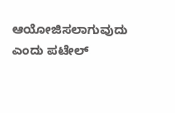ಆಯೋಜಿಸಲಾಗುವುದು ಎಂದು ಪಟೇಲ್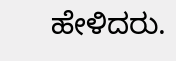ಹೇಳಿದರು.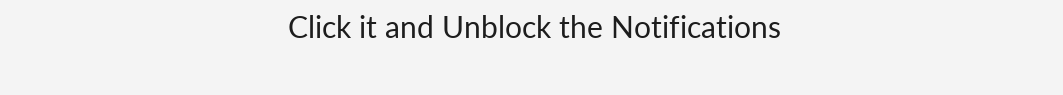Click it and Unblock the Notifications